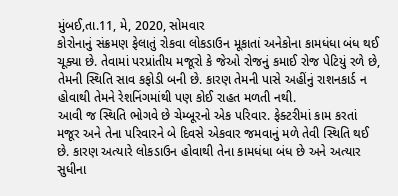મુંબઈ,તા.11, મે, 2020, સોમવાર
કોરોનાનું સંક્રમણ ફેલાતું રોકવા લોકડાઉન મૂકાતાં અનેકોના કામધંધા બંધ થઈ ચૂક્યા છે. તેવામાં પરપ્રાંતીય મજૂરો કે જેઓ રોજનું કમાઈ રોજ પેટિયું રળે છે, તેમની સ્થિતિ સાવ કફોડી બની છે. કારણ તેમની પાસે અહીંનું રાશનકાર્ડ ન હોવાથી તેમને રેશનિંગમાંથી પણ કોઈ રાહત મળતી નથી.
આવી જ સ્થિતિ ભોગવે છે ચેમ્બૂરનો એક પરિવાર. ફેક્ટરીમાં કામ કરતાં મજૂર અને તેના પરિવારને બે દિવસે એકવાર જમવાનું મળે તેવી સ્થિતિ થઈ છે. કારણ અત્યારે લોકડાઉન હોવાથી તેના કામધંધા બંધ છે અને અત્યાર સુધીના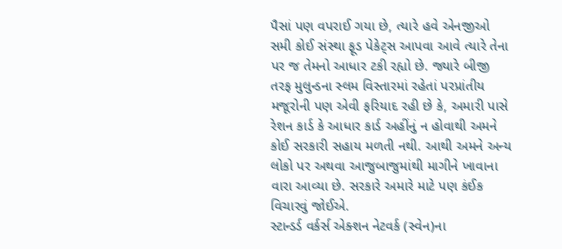પૈસાં પણ વપરાઈ ગયા છે, ત્યારે હવે એનજીઓ સમી કોઈ સંસ્થા ફૂડ પેકેટ્સ આપવા આવે ત્યારે તેના પર જ તેમનો આધાર ટકી રહ્યો છે. જ્યારે બીજી તરફ મુલુન્ડના સ્લમ વિસ્તારમાં રહેતાં પરપ્રાંતીય મજૂરોની પણ એવી ફરિયાદ રહી છે કે, અમારી પાસે રેશન કાર્ડ કે આધાર કાર્ડ અહીંનું ન હોવાથી અમને કોઈ સરકારી સહાય મળતી નથી. આથી અમને અન્ય લોકો પર અથવા આજુબાજુમાંથી માગીને ખાવાના વારા આવ્યા છે. સરકારે અમારે માટે પણ કંઈક વિચારવું જોઈએ.
સ્ટાન્ડર્ડ વર્કર્સ એક્શન નેટવર્ક (સ્વેન)ના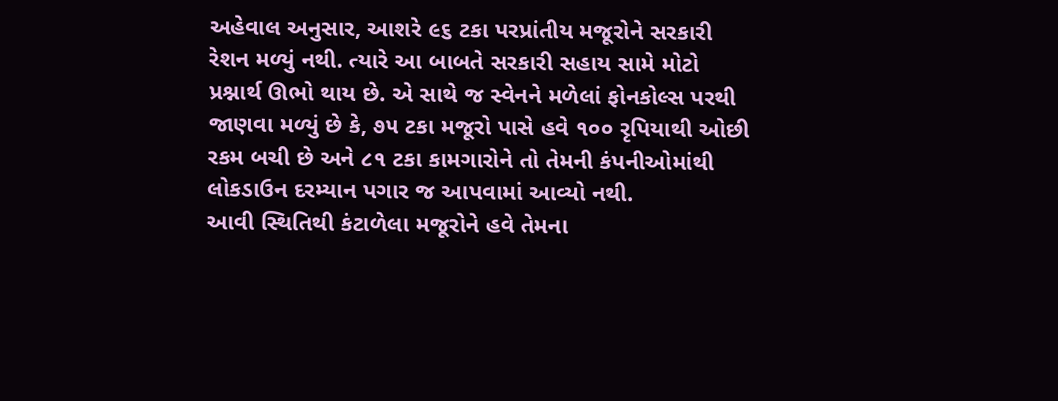અહેવાલ અનુસાર, આશરે ૯૬ ટકા પરપ્રાંતીય મજૂરોને સરકારી રેશન મળ્યું નથી. ત્યારે આ બાબતે સરકારી સહાય સામે મોટો પ્રશ્નાર્થ ઊભો થાય છે. એ સાથે જ સ્વેનને મળેલાં ફોનકોલ્સ પરથી જાણવા મળ્યું છે કે, ૭૫ ટકા મજૂરો પાસે હવે ૧૦૦ રૃપિયાથી ઓછી રકમ બચી છે અને ૮૧ ટકા કામગારોને તો તેમની કંપનીઓમાંથી લોકડાઉન દરમ્યાન પગાર જ આપવામાં આવ્યો નથી.
આવી સ્થિતિથી કંટાળેલા મજૂરોને હવે તેમના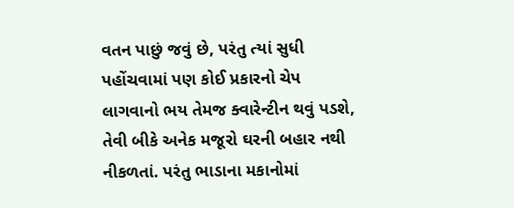વતન પાછું જવું છે, પરંતુ ત્યાં સુધી પહોંચવામાં પણ કોઈ પ્રકારનો ચેપ લાગવાનો ભય તેમજ ક્વારેન્ટીન થવું પડશે, તેવી બીકે અનેક મજૂરો ઘરની બહાર નથી નીકળતાં. પરંતુ ભાડાના મકાનોમાં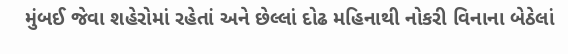મુંબઈ જેવા શહેરોમાં રહેતાં અને છેલ્લાં દોઢ મહિનાથી નોકરી વિનાના બેઠેલાં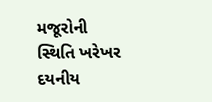મજૂરોની સ્થિતિ ખરેખર દયનીય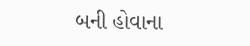બની હોવાના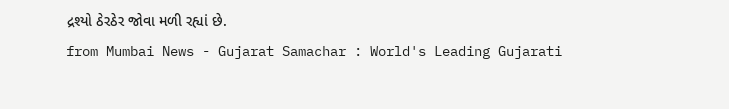દ્રશ્યો ઠેરઠેર જોવા મળી રહ્યાં છે.
from Mumbai News - Gujarat Samachar : World's Leading Gujarati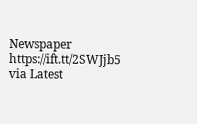Newspaper https://ift.tt/2SWJjb5
via Latest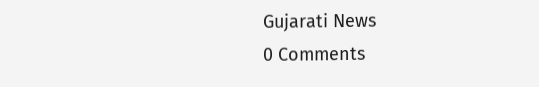Gujarati News
0 Comments